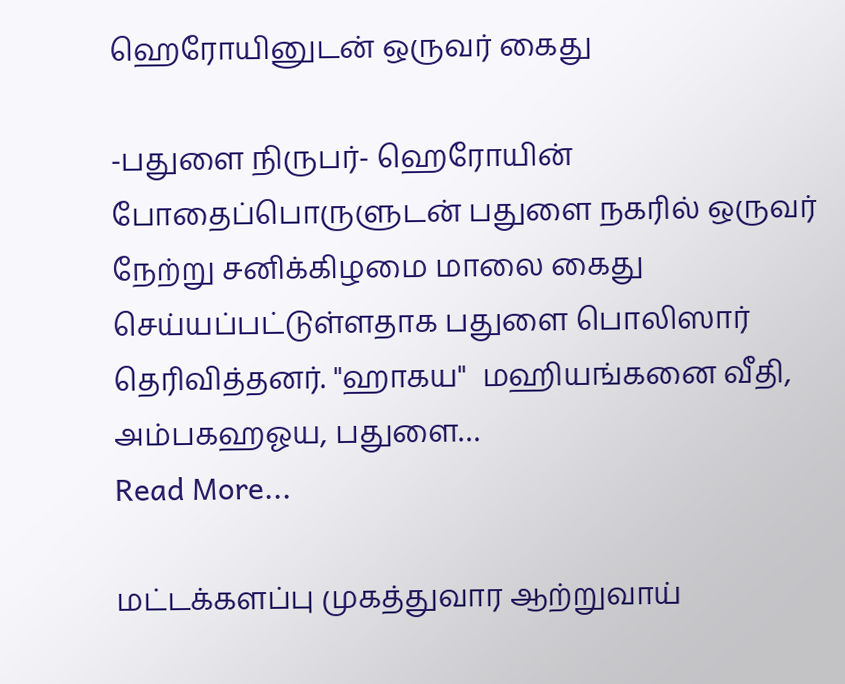ஹெரோயினுடன் ஒருவர் கைது

-பதுளை நிருபர்- ஹெரோயின் போதைப்பொருளுடன் பதுளை நகரில் ஒருவர் நேற்று சனிக்கிழமை மாலை கைது செய்யப்பட்டுள்ளதாக பதுளை பொலிஸார் தெரிவித்தனர். "ஹாகய"  மஹியங்கனை வீதி, அம்பகஹஓய, பதுளை…
Read More...

மட்டக்களப்பு முகத்துவார ஆற்றுவாய்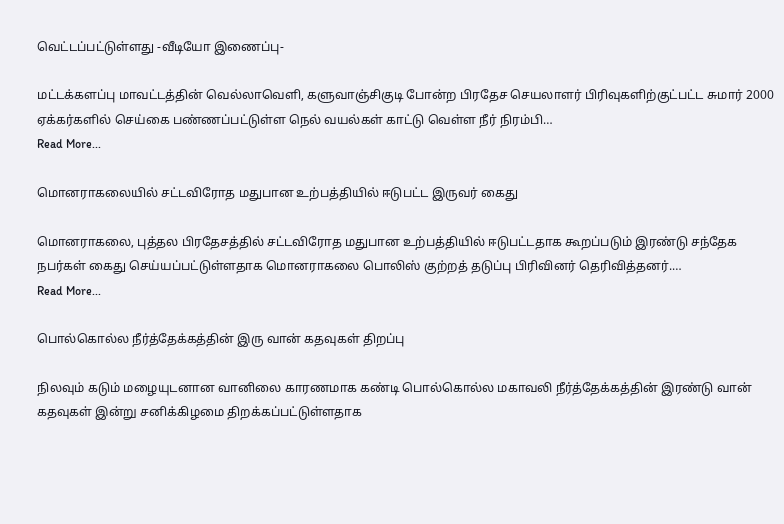வெட்டப்பட்டுள்ளது -வீடியோ இணைப்பு-

மட்டக்களப்பு மாவட்டத்தின் வெல்லாவெளி, களுவாஞ்சிகுடி போன்ற பிரதேச செயலாளர் பிரிவுகளிற்குட்பட்ட சுமார் 2000 ஏக்கர்களில் செய்கை பண்ணப்பட்டுள்ள நெல் வயல்கள் காட்டு வெள்ள நீர் நிரம்பி…
Read More...

மொனராகலையில் சட்டவிரோத மதுபான உற்பத்தியில் ஈடுபட்ட இருவர் கைது

மொனராகலை, புத்தல பிரதேசத்தில் சட்டவிரோத மதுபான உற்பத்தியில் ஈடுபட்டதாக கூறப்படும் இரண்டு சந்தேக நபர்கள் கைது செய்யப்பட்டுள்ளதாக மொனராகலை பொலிஸ் குற்றத் தடுப்பு பிரிவினர் தெரிவித்தனர்.…
Read More...

பொல்கொல்ல நீர்த்தேக்கத்தின் இரு வான் கதவுகள் திறப்பு

நிலவும் கடும் மழையுடனான வானிலை காரணமாக கண்டி பொல்கொல்ல மகாவலி நீர்த்தேக்கத்தின் இரண்டு வான் கதவுகள் இன்று சனிக்கிழமை திறக்கப்பட்டுள்ளதாக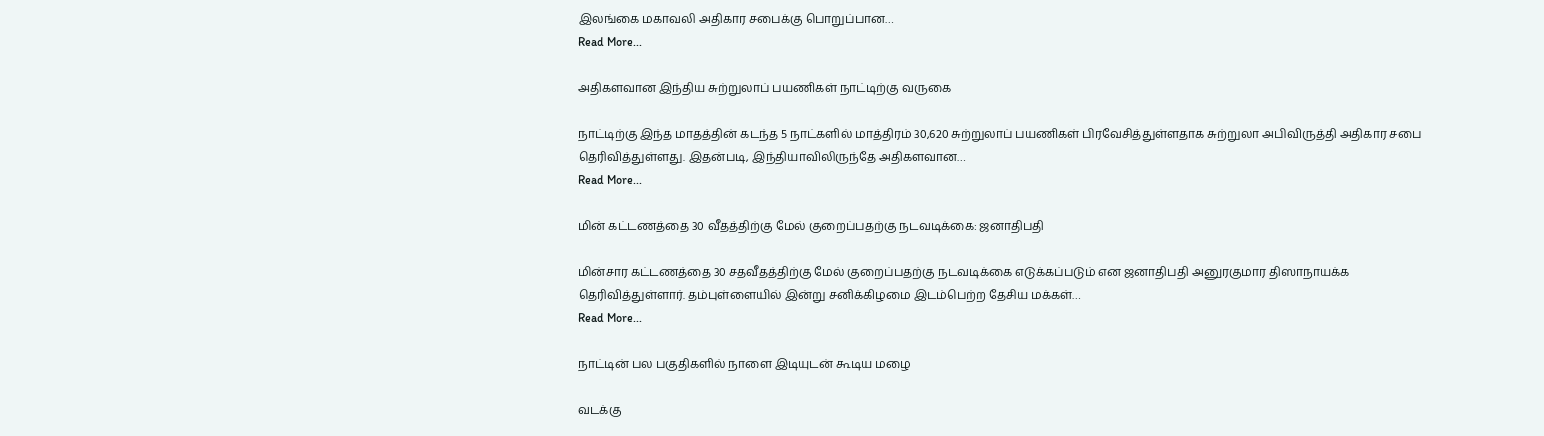இலங்கை மகாவலி அதிகார சபைக்கு பொறுப்பான…
Read More...

அதிகளவான இந்திய சுற்றுலாப் பயணிகள் நாட்டிற்கு வருகை

நாட்டிற்கு இந்த மாதத்தின் கடந்த 5 நாட்களில் மாத்திரம் 30,620 சுற்றுலாப் பயணிகள் பிரவேசித்துள்ளதாக சுற்றுலா அபிவிருத்தி அதிகார சபை தெரிவித்துள்ளது. இதன்படி, இந்தியாவிலிருந்தே அதிகளவான…
Read More...

மின் கட்டணத்தை 30 வீதத்திற்கு மேல் குறைப்பதற்கு நடவடிக்கை: ஜனாதிபதி

மின்சார கட்டணத்தை 30 சதவீதத்திற்கு மேல் குறைப்பதற்கு நடவடிக்கை எடுக்கப்படும் என ஜனாதிபதி அனுரகுமார திஸாநாயக்க தெரிவித்துள்ளார். தம்புள்ளையில் இன்று சனிக்கிழமை இடம்பெற்ற தேசிய மக்கள்…
Read More...

நாட்டின் பல பகுதிகளில் நாளை இடியுடன் கூடிய மழை

வடக்கு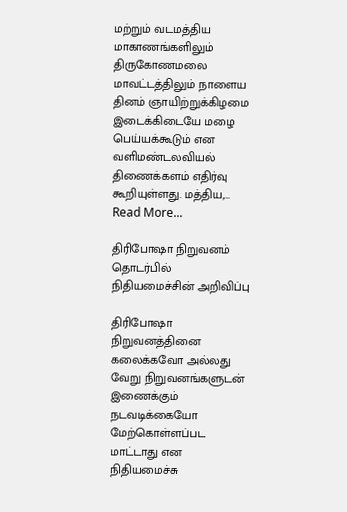மற்றும் வடமத்திய மாகாணங்களிலும் திருகோணமலை மாவட்டத்திலும் நாளைய தினம் ஞாயிற்றுக்கிழமை இடைக்கிடையே மழை பெய்யக்கூடும் என வளிமண்டலவியல் திணைக்களம் எதிர்வு கூறியுள்ளது. மத்திய,…
Read More...

திரிபோஷா நிறுவனம் தொடர்பில் நிதியமைச்சின் அறிவிப்பு

திரிபோஷா நிறுவனத்தினை கலைக்கவோ அல்லது வேறு நிறுவனங்களுடன் இணைக்கும் நடவடிக்கையோ மேற்கொள்ளப்பட மாட்டாது என நிதியமைச்சு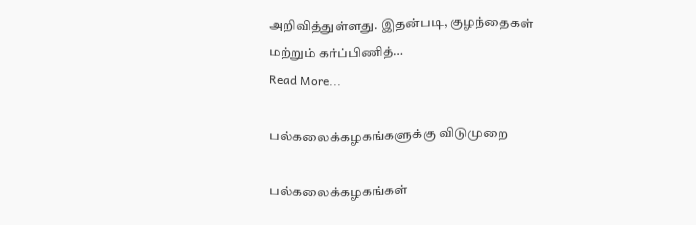அறிவித்துள்ளது. இதன்படி, குழந்தைகள் மற்றும் கர்ப்பிணித்…
Read More...

பல்கலைக்கழகங்களுக்கு விடுமுறை

பல்கலைக்கழகங்கள்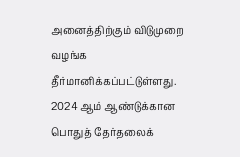அனைத்திற்கும் விடுமுறை வழங்க தீர்மானிக்கப்பட்டுள்ளது. 2024 ஆம் ஆண்டுக்கான பொதுத் தேர்தலைக்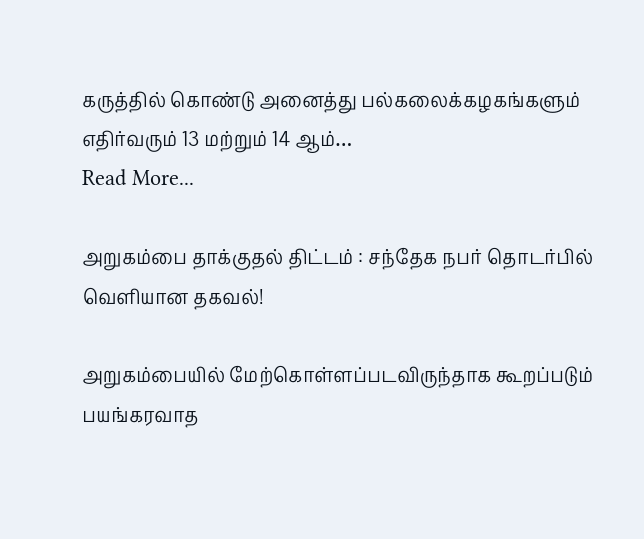கருத்தில் கொண்டு அனைத்து பல்கலைக்கழகங்களும் எதிர்வரும் 13 மற்றும் 14 ஆம்…
Read More...

அறுகம்பை தாக்குதல் திட்டம் : சந்தேக நபர் தொடர்பில் வெளியான தகவல்!

அறுகம்பையில் மேற்கொள்ளப்படவிருந்தாக கூறப்படும் பயங்கரவாத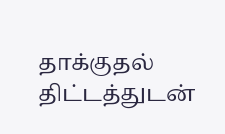தாக்குதல் திட்டத்துடன்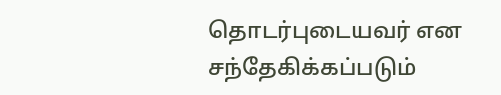தொடர்புடையவர் என சந்தேகிக்கப்படும்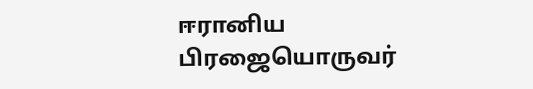ஈரானிய பிரஜையொருவர்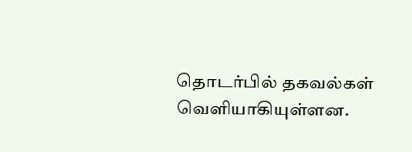தொடர்பில் தகவல்கள் வெளியாகியுள்ளன.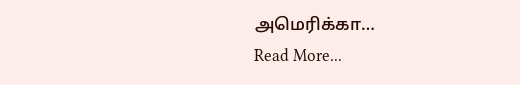அமெரிக்கா…
Read More...